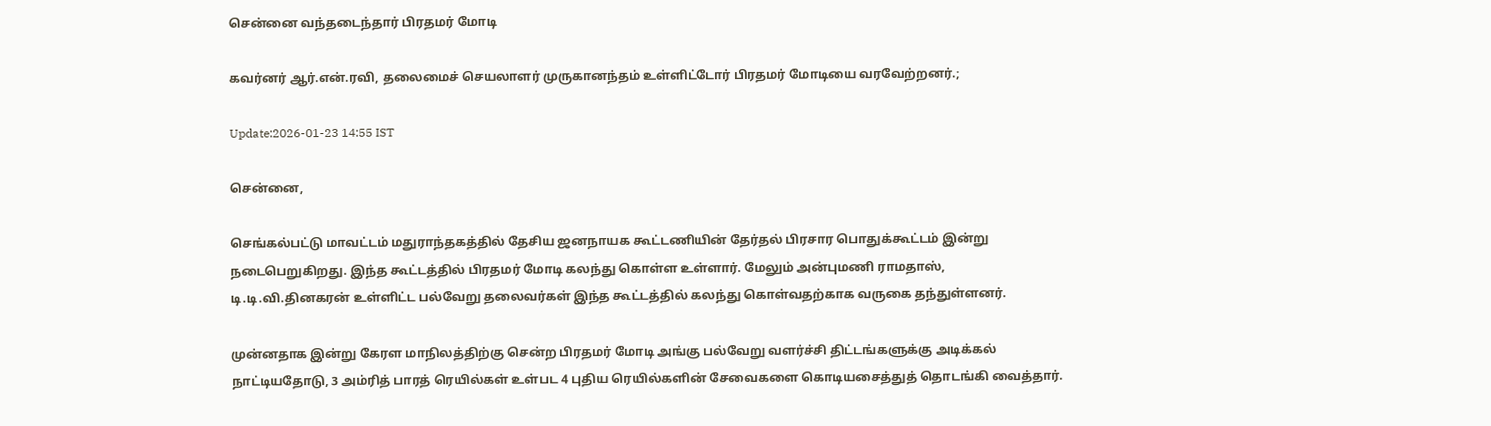சென்னை வந்தடைந்தார் பிரதமர் மோடி

கவர்னர் ஆர்.என்.ரவி, தலைமைச் செயலாளர் முருகானந்தம் உள்ளிட்டோர் பிரதமர் மோடியை வரவேற்றனர்.;

Update:2026-01-23 14:55 IST

சென்னை,

செங்கல்பட்டு மாவட்டம் மதுராந்தகத்தில் தேசிய ஜனநாயக கூட்டணியின் தேர்தல் பிரசார பொதுக்கூட்டம் இன்று நடைபெறுகிறது. இந்த கூட்டத்தில் பிரதமர் மோடி கலந்து கொள்ள உள்ளார். மேலும் அன்புமணி ராமதாஸ், டி.டி.வி.தினகரன் உள்ளிட்ட பல்வேறு தலைவர்கள் இந்த கூட்டத்தில் கலந்து கொள்வதற்காக வருகை தந்துள்ளனர்.

முன்னதாக இன்று கேரள மாநிலத்திற்கு சென்ற பிரதமர் மோடி அங்கு பல்வேறு வளர்ச்சி திட்டங்களுக்கு அடிக்கல் நாட்டியதோடு, 3 அம்ரித் பாரத் ரெயில்கள் உள்பட 4 புதிய ரெயில்களின் சேவைகளை கொடியசைத்துத் தொடங்கி வைத்தார்.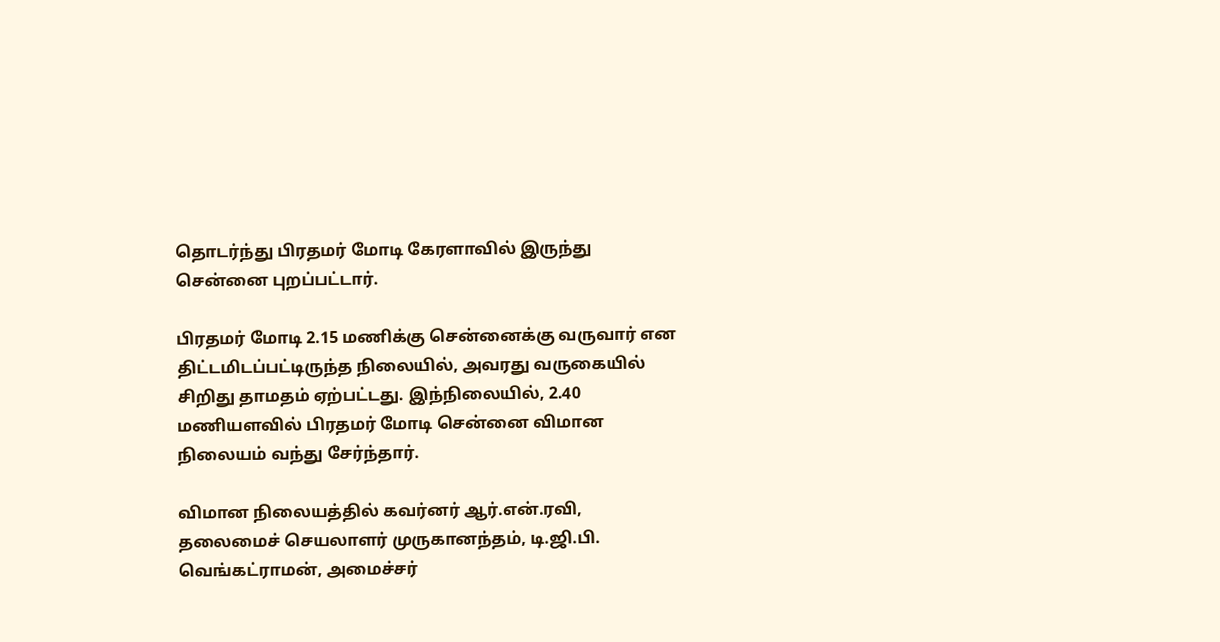தொடர்ந்து பிரதமர் மோடி கேரளாவில் இருந்து சென்னை புறப்பட்டார்.

பிரதமர் மோடி 2.15 மணிக்கு சென்னைக்கு வருவார் என திட்டமிடப்பட்டிருந்த நிலையில், அவரது வருகையில் சிறிது தாமதம் ஏற்பட்டது. இந்நிலையில், 2.40 மணியளவில் பிரதமர் மோடி சென்னை விமான நிலையம் வந்து சேர்ந்தார்.

விமான நிலையத்தில் கவர்னர் ஆர்.என்.ரவி, தலைமைச் செயலாளர் முருகானந்தம், டி.ஜி.பி. வெங்கட்ராமன், அமைச்சர்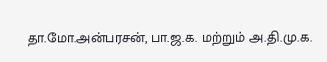தா.மோ.அன்பரசன், பா.ஜ.க. மற்றும் அ.தி.மு.க.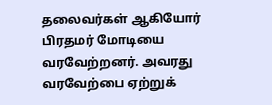தலைவர்கள் ஆகியோர் பிரதமர் மோடியை வரவேற்றனர். அவரது வரவேற்பை ஏற்றுக்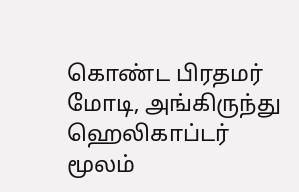கொண்ட பிரதமர் மோடி, அங்கிருந்து ஹெலிகாப்டர் மூலம்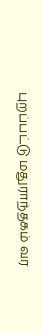புறப்பட்டு மதுராந்தகம் வர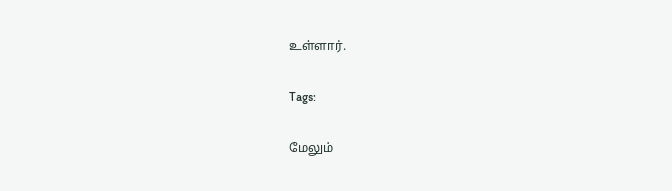உள்ளார்.

Tags:

மேலும்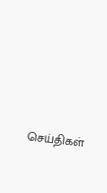செய்திகள்